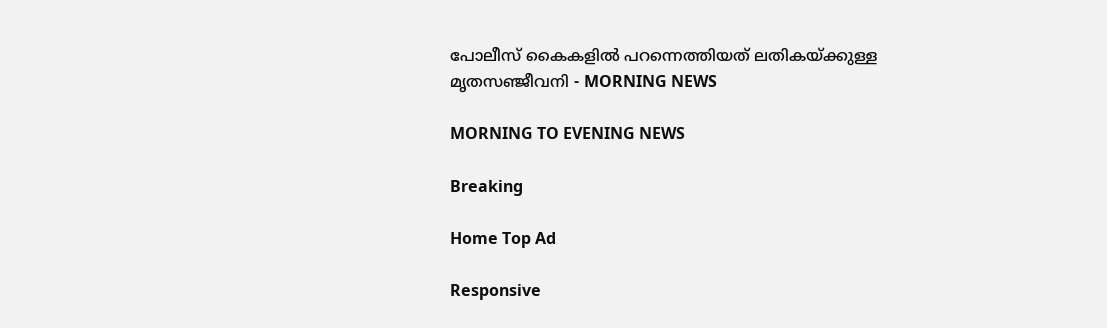പോലീസ് കൈകളിൽ പറന്നെത്തിയത് ലതികയ്ക്കുള്ള മൃതസഞ്ജീവനി - MORNING NEWS

MORNING TO EVENING NEWS

Breaking

Home Top Ad

Responsive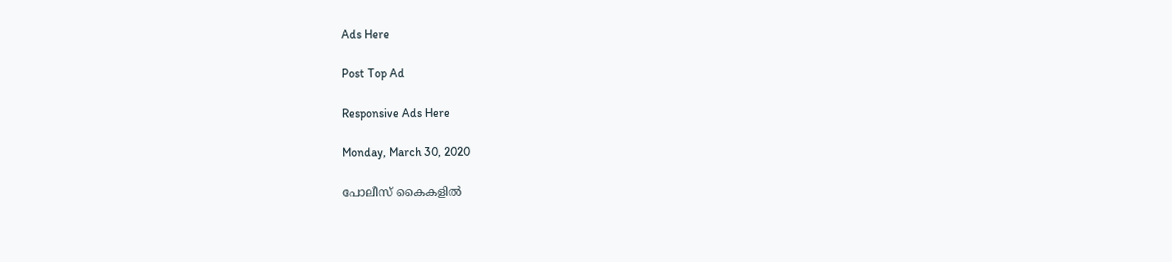Ads Here

Post Top Ad

Responsive Ads Here

Monday, March 30, 2020

പോലീസ് കൈകളിൽ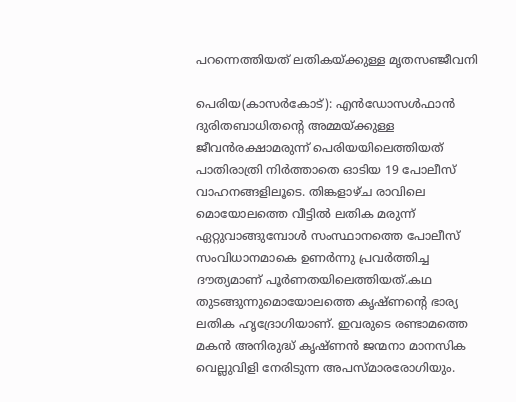പറന്നെത്തിയത് ലതികയ്ക്കുള്ള മൃതസഞ്ജീവനി

പെരിയ(കാസർകോട്): എൻഡോസൾഫാൻ ദുരിതബാധിതന്റെ അമ്മയ്ക്കുള്ള ജീവൻരക്ഷാമരുന്ന് പെരിയയിലെത്തിയത് പാതിരാത്രി‌ നിർത്താതെ ഓടിയ 19 പോലീസ് വാഹനങ്ങളിലൂടെ. തിങ്കളാഴ്ച രാവിലെ മൊയോലത്തെ വീട്ടിൽ ലതിക മരുന്ന് ഏറ്റുവാങ്ങുമ്പോൾ സംസ്ഥാനത്തെ പോലീസ് സംവിധാനമാകെ ഉണർന്നു പ്രവർത്തിച്ച ദൗത്യമാണ് പൂർണതയിലെത്തിയത്.കഥ തുടങ്ങുന്നുമൊയോലത്തെ കൃഷ്ണന്റെ ഭാര്യ ലതിക ഹൃദ്രോഗിയാണ്. ഇവരുടെ രണ്ടാമത്തെ മകൻ അനിരുദ്ധ് കൃഷ്ണൻ ജന്മനാ മാനസിക വെല്ലുവിളി നേരിടുന്ന അപസ്മാരരോഗിയും.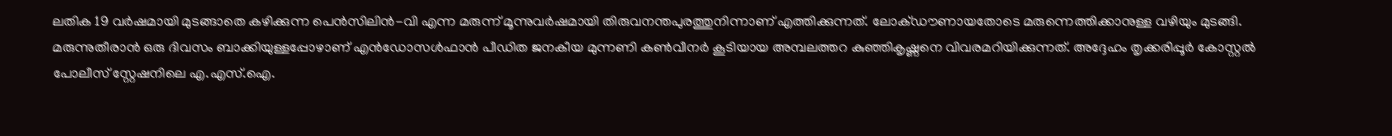ലതിക 19 വർഷമായി മുടങ്ങാതെ കഴിക്കുന്ന പെൻസിലിൻ-വി എന്ന മരുന്ന് മൂന്നുവർഷമായി തിരുവനന്തപുരത്തുനിന്നാണ് എത്തിക്കുന്നത്. ലോക്ഡൗണായതോടെ മരുന്നെത്തിക്കാനുള്ള വഴിയും മുടങ്ങി. മരുന്നുതീരാൻ ഒരു ദിവസം ബാക്കിയുള്ളപ്പോഴാണ് എൻഡോസൾഫാൻ പീഡിത ജനകീയ മുന്നണി കൺവീനർ കൂടിയായ അമ്പലത്തറ കുഞ്ഞികൃഷ്ണനെ വിവരമറിയിക്കുന്നത്. അദ്ദേഹം തൃക്കരിപ്പൂർ കോസ്റ്റൽ പോലീസ് സ്റ്റേഷനിലെ എ.എസ്.ഐ.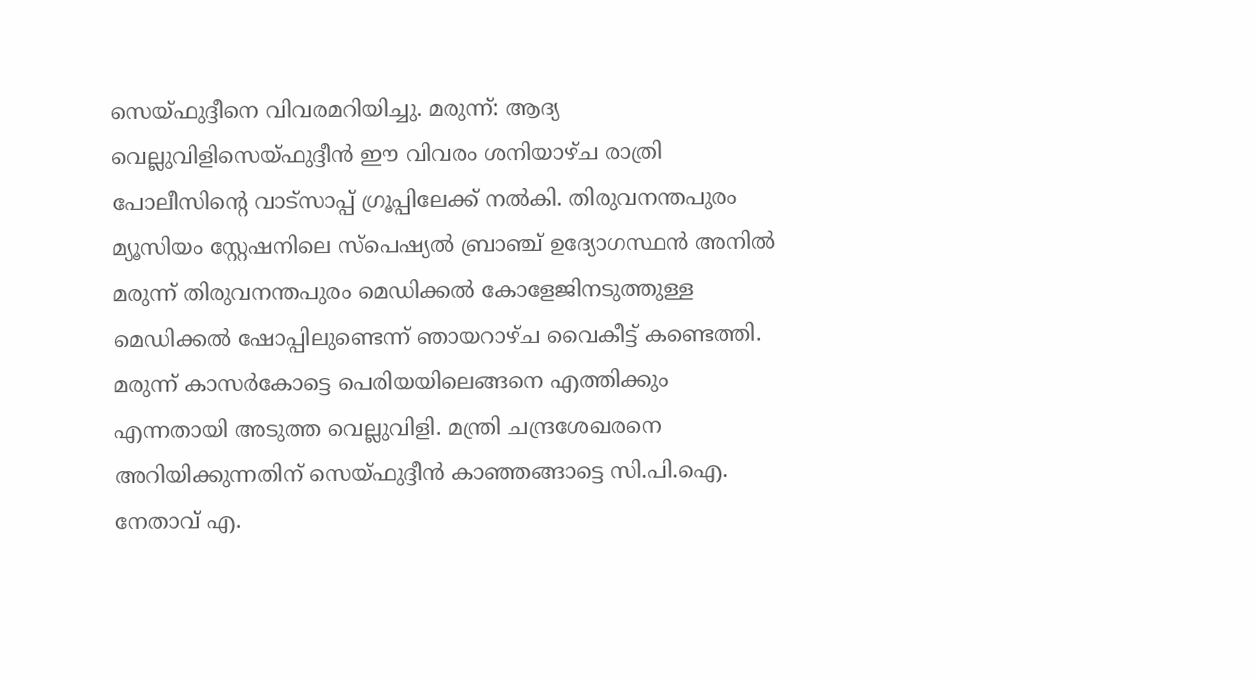സെയ്ഫുദ്ദീനെ വിവരമറിയിച്ചു. മരുന്ന്: ആദ്യ വെല്ലുവിളിസെയ്ഫുദ്ദീൻ ഈ വിവരം ശനിയാഴ്ച രാത്രി പോലീസിന്റെ വാട്സാപ്പ് ഗ്രൂപ്പിലേക്ക് നൽകി. തിരുവനന്തപുരം മ്യൂസിയം സ്റ്റേഷനിലെ സ്പെഷ്യൽ ബ്രാഞ്ച് ഉദ്യോഗസ്ഥൻ അനിൽ മരുന്ന് തിരുവനന്തപുരം മെഡിക്കൽ കോളേജിനടുത്തുള്ള മെഡിക്കൽ ഷോപ്പിലുണ്ടെന്ന് ഞായറാഴ്ച വൈകീട്ട് കണ്ടെത്തി. മരുന്ന് കാസർകോട്ടെ പെരിയയിലെങ്ങനെ എത്തിക്കും എന്നതായി അടുത്ത വെല്ലുവിളി. മന്ത്രി ചന്ദ്രശേഖരനെ അറിയിക്കുന്നതിന് സെയ്ഫുദ്ദീൻ കാഞ്ഞങ്ങാട്ടെ സി.പി.ഐ. നേതാവ് എ.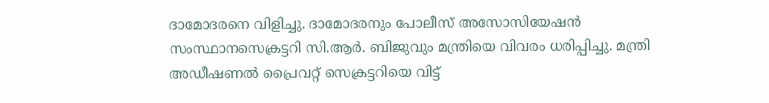ദാമോദരനെ വിളിച്ചു. ദാമോദരനും പോലീസ് അസോസിയേഷൻ സംസ്ഥാനസെക്രട്ടറി സി.ആർ. ബിജുവും മന്ത്രിയെ വിവരം ധരിപ്പിച്ചു. മന്ത്രി അഡീഷണൽ പ്രൈവറ്റ് സെക്രട്ടറിയെ വിട്ട്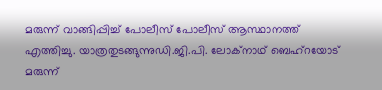മരുന്ന് വാങ്ങിപ്പിച്ച് പോലീസ് പോലീസ് ആസ്ഥാനത്ത് എത്തിച്ചു. യാത്രതുടങ്ങുന്നുഡി.ജി.പി. ലോക്നാഥ് ബെഹ്റയോട് മരുന്ന്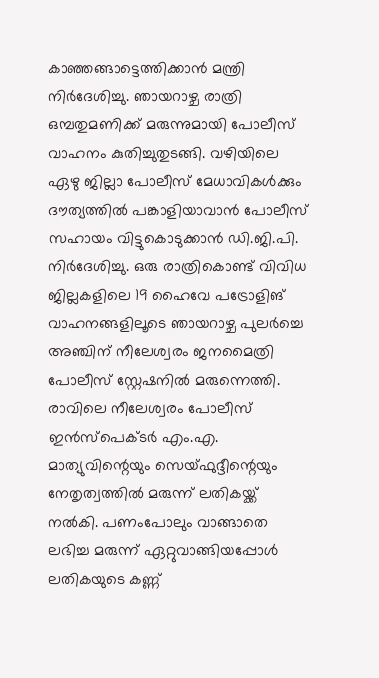കാഞ്ഞങ്ങാട്ടെത്തിക്കാൻ മന്ത്രി നിർദേശിച്ചു. ഞായറാഴ്ച രാത്രി ഒമ്പതുമണിക്ക് മരുന്നുമായി പോലീസ് വാഹനം കുതിച്ചുതുടങ്ങി. വഴിയിലെ ഏഴു ജില്ലാ പോലീസ് മേധാവികൾക്കും ദൗത്യത്തിൽ പങ്കാളിയാവാൻ പോലീസ് സഹായം വിട്ടുകൊടുക്കാൻ ഡി.ജി.പി. നിർദേശിച്ചു. ഒരു രാത്രികൊണ്ട് വിവിധ ജില്ലകളിലെ 19 ഹൈവേ പട്രോളിങ് വാഹനങ്ങളിലൂടെ ഞായറാഴ്ച പുലർച്ചെ അഞ്ചിന് നീലേശ്വരം ജനമൈത്രി പോലീസ് സ്റ്റേഷനിൽ മരുന്നെത്തി. രാവിലെ നീലേശ്വരം പോലീസ് ഇൻസ്പെക്ടർ എം.എ. മാത്യുവിന്റെയും സെയ്ഫുദ്ദീന്റെയും നേതൃത്വത്തിൽ മരുന്ന് ലതികയ്ക്ക് നൽകി. പണംപോലും വാങ്ങാതെ ലഭിച്ച മരുന്ന് ഏറ്റുവാങ്ങിയപ്പോൾ ലതികയുടെ കണ്ണ്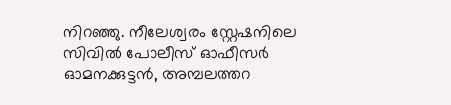നിറഞ്ഞു. നീലേശ്വരം സ്റ്റേഷനിലെ സിവിൽ പോലീസ് ഓഫീസർ ഓമനക്കുട്ടൻ, അമ്പലത്തറ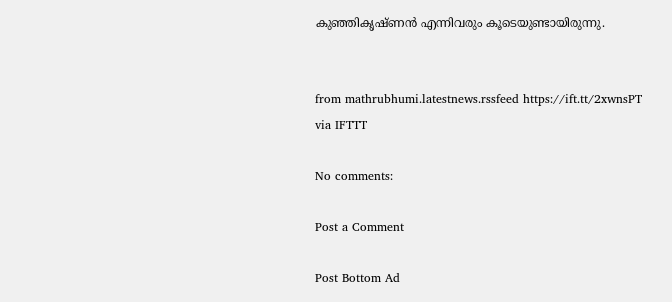കുഞ്ഞികൃഷ്ണൻ എന്നിവരും കൂടെയുണ്ടായിരുന്നു.


from mathrubhumi.latestnews.rssfeed https://ift.tt/2xwnsPT
via IFTTT

No comments:

Post a Comment

Post Bottom Ad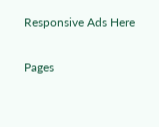Responsive Ads Here

Pages